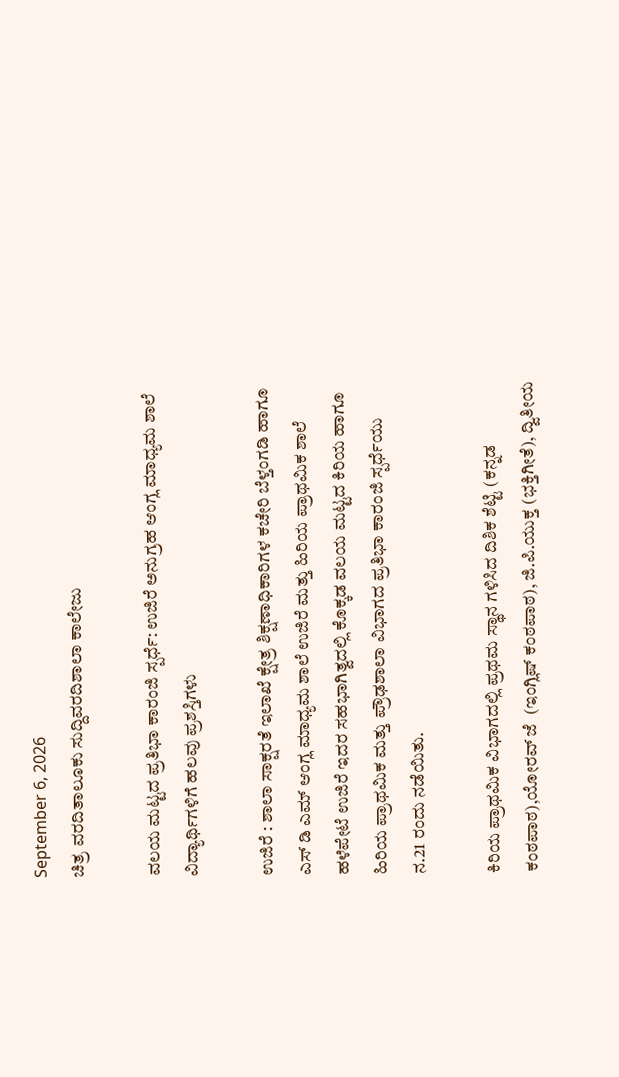September 6, 2026
ಚಿತ್ರ ವರದಿತಾಲೂಕು ಸುದ್ದಿವರದಿಶಾಲಾ ಕಾಲೇಜು

ವಲಯ ಮಟ್ಟದ ಪ್ರತಿಭಾ ಕಾರಂಜಿ ಸ್ಪರ್ಧೆ: ಉಜಿರೆ ಅನುಗ್ರಹ ಆಂಗ್ಲ ಮಾಧ್ಯಮ ಶಾಲೆ ವಿದ್ಯಾರ್ಥಿಗಳಿಗೆ ಹಲವು ಪ್ರಶಸ್ತಿಗಳು

ಉಜಿರೆ : ಶಾಲಾ ಸಾಕ್ಷರತೆ ಇಲಾಖೆ ಕ್ಷೇತ್ರ ಶಿಕ್ಷಣಾಧಿಕಾರಿಗಳ ಕಚೇರಿ ಬೆಳ್ತಂಗಡಿ ಹಾಗೂ ಎಸ್ ಡಿ ಎಮ್ ಆಂಗ್ಲ ಮಾಧ್ಯಮ ಶಾಲೆ ಉಜಿರೆ ಮತ್ತು ಹಿರಿಯ ಪ್ರಾಥಮಿಕ ಶಾಲೆ ಹಳೆಪೇಟೆ ಉಜಿರೆ ಇದರ ಸಹಭಾಗಿತ್ವದಲ್ಲಿ ಕೊಕ್ಕಡ ವಲಯ ಮಟ್ಟದ ಕಿರಿಯ ಹಾಗೂ ಹಿರಿಯ ಪ್ರಾಥಮಿಕ ಮತ್ತು ಪ್ರೌಢಶಾಲಾ ವಿಭಾಗದ ಪ್ರತಿಭಾ ಕಾರಂಜಿ ಸ್ಪರ್ಧೆಯು ನ.21 ರಂದು ನಡೆಯಿತು.

ಕಿರಿಯ ಪ್ರಾಥಮಿಕ ವಿಭಾಗದಲ್ಲಿ ಪ್ರಥಮ ಸ್ಥಾನ ಗಳಿಸಿದ ದಿಶಿಕ ಶೆಟ್ಟಿ (ಕನ್ನಡ ಕಂಠಪಾಠ),ಯೋರವ್ ಜೆ  (ಇಂಗ್ಲಿಷ್ ಕಂಠಪಾಠ), ಜಿ.ಪಿ.ಯುಕ್ತ (ಭಕ್ತಿಗೀತೆ), ದ್ವಿತೀಯ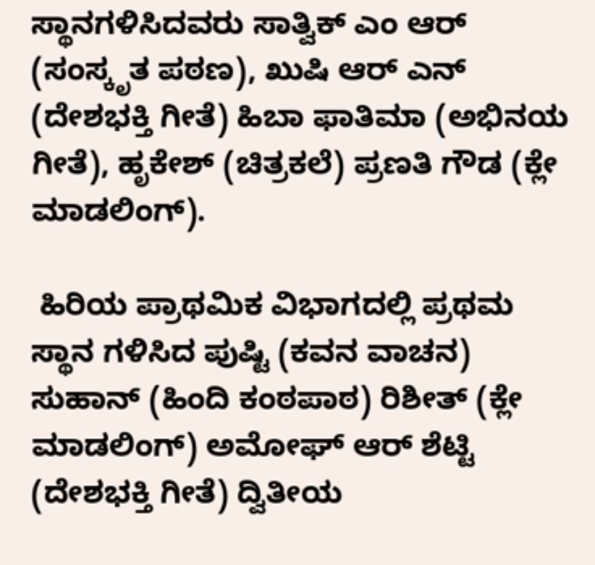ಸ್ಥಾನಗಳಿಸಿದವರು ಸಾತ್ವಿಕ್ ಎಂ ಆರ್ (ಸಂಸ್ಕೃತ ಪಠಣ), ಖುಷಿ ಆರ್ ಎನ್ (ದೇಶಭಕ್ತಿ ಗೀತೆ) ಹಿಬಾ ಫಾತಿಮಾ (ಅಭಿನಯ ಗೀತೆ), ಹೃಕೇಶ್ (ಚಿತ್ರಕಲೆ) ಪ್ರಣತಿ ಗೌಡ (ಕ್ಲೇ ಮಾಡಲಿಂಗ್).

 ಹಿರಿಯ ಪ್ರಾಥಮಿಕ ವಿಭಾಗದಲ್ಲಿ ಪ್ರಥಮ ಸ್ಥಾನ ಗಳಿಸಿದ ಪುಷ್ಟಿ (ಕವನ ವಾಚನ) ಸುಹಾನ್ (ಹಿಂದಿ ಕಂಠಪಾಠ) ರಿಶೀತ್ (ಕ್ಲೇ ಮಾಡಲಿಂಗ್) ಅಮೋಘ್ ಆರ್ ಶೆಟ್ಟಿ (ದೇಶಭಕ್ತಿ ಗೀತೆ) ದ್ವಿತೀಯ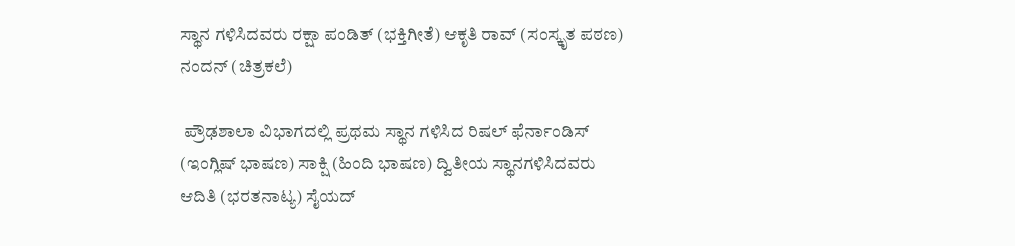ಸ್ಥಾನ ಗಳಿಸಿದವರು ರಕ್ಷಾ ಪಂಡಿತ್ (ಭಕ್ತಿಗೀತೆ) ಆಕೃತಿ ರಾವ್ (ಸಂಸ್ಕೃತ ಪಠಣ) ನಂದನ್ (ಚಿತ್ರಕಲೆ)

 ಪ್ರೌಢಶಾಲಾ ವಿಭಾಗದಲ್ಲಿ ಪ್ರಥಮ ಸ್ಥಾನ ಗಳಿಸಿದ ರಿಷಲ್ ಫೆರ್ನಾಂಡಿಸ್ (ಇಂಗ್ಲಿಷ್ ಭಾಷಣ) ಸಾಕ್ಷಿ (ಹಿಂದಿ ಭಾಷಣ) ದ್ವಿತೀಯ ಸ್ಥಾನಗಳಿಸಿದವರು ಆದಿತಿ (ಭರತನಾಟ್ಯ) ಸೈಯದ್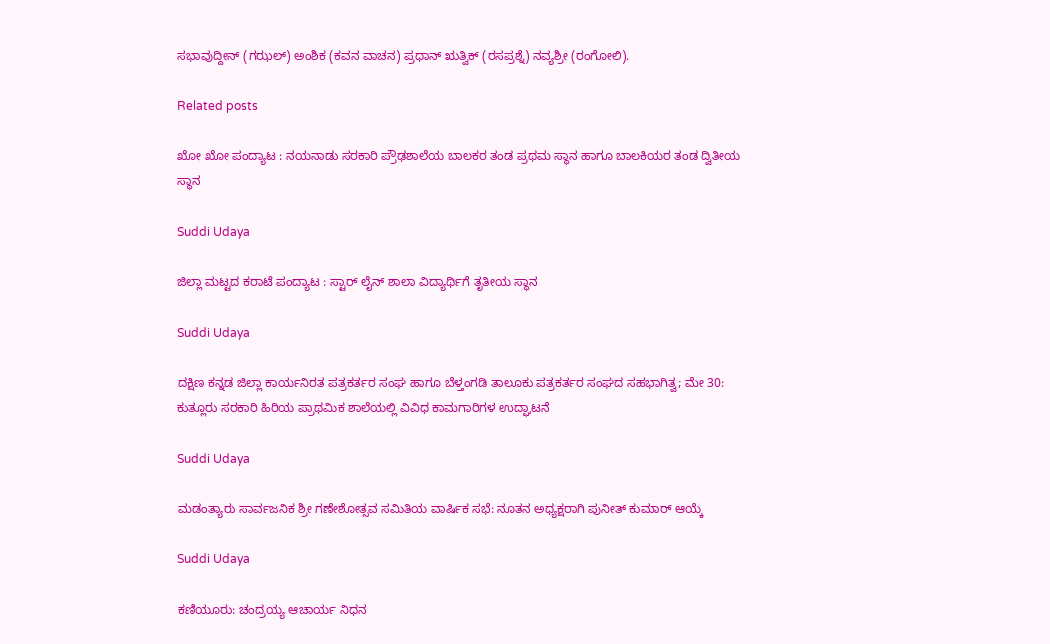ಸಭಾವುದ್ದೀನ್ (ಗಝಲ್) ಅಂಶಿಕ (ಕವನ ವಾಚನ) ಪ್ರಧಾನ್ ಋತ್ವಿಕ್ (ರಸಪ್ರಶ್ನೆ) ನವ್ಯಶ್ರೀ (ರಂಗೋಲಿ).

Related posts

ಖೋ ಖೋ ಪಂದ್ಯಾಟ : ನಯನಾಡು ಸರಕಾರಿ‌ ಪ್ರೌಢಶಾಲೆಯ ಬಾಲಕರ ತಂಡ ಪ್ರಥಮ ಸ್ಥಾನ ಹಾಗೂ ಬಾಲಕಿಯರ ತಂಡ ದ್ವಿತೀಯ ಸ್ಥಾನ

Suddi Udaya

ಜಿಲ್ಲಾ ಮಟ್ಟದ ಕರಾಟೆ ಪಂದ್ಯಾಟ : ಸ್ಟಾರ್ ಲೈನ್ ಶಾಲಾ ವಿದ್ಯಾರ್ಥಿಗೆ ತೃತೀಯ ಸ್ಥಾನ

Suddi Udaya

ದಕ್ಷಿಣ ಕನ್ನಡ ಜಿಲ್ಲಾ ಕಾರ್ಯನಿರತ ಪತ್ರಕರ್ತರ ಸಂಘ ಹಾಗೂ ಬೆಳ್ತಂಗಡಿ ತಾಲೂಕು ಪತ್ರಕರ್ತರ ಸಂಘದ ಸಹಭಾಗಿತ್ವ; ಮೇ 30: ಕುತ್ಲೂರು ಸರಕಾರಿ ಹಿರಿಯ ಪ್ರಾಥಮಿಕ ಶಾಲೆಯಲ್ಲಿ ವಿವಿಧ ಕಾಮಗಾರಿಗಳ ಉದ್ಘಾಟನೆ

Suddi Udaya

ಮಡಂತ್ಯಾರು ಸಾರ್ವಜನಿಕ ಶ್ರೀ ಗಣೇಶೋತ್ಸವ ಸಮಿತಿಯ ವಾರ್ಷಿಕ ಸಭೆ: ನೂತನ ಅಧ್ಯಕ್ಷರಾಗಿ ಪುನೀತ್ ಕುಮಾರ್ ಆಯ್ಕೆ

Suddi Udaya

ಕಣಿಯೂರು: ಚಂದ್ರಯ್ಯ ಆಚಾರ್ಯ ನಿಧನ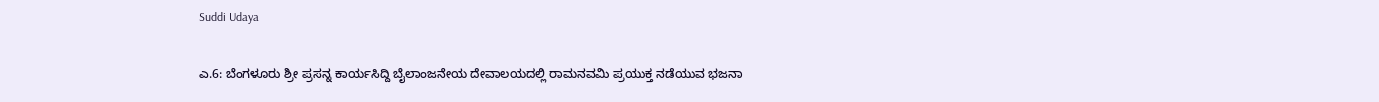Suddi Udaya

ಎ.6: ಬೆಂಗಳೂರು ಶ್ರೀ‌ ಪ್ರಸನ್ನ ಕಾರ್ಯಸಿದ್ದಿ ಬೈಲಾಂಜನೇಯ ದೇವಾಲಯದಲ್ಲಿ ರಾಮನವಮಿ ಪ್ರಯುಕ್ತ ನಡೆಯುವ ಭಜನಾ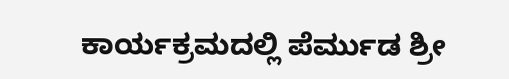ಕಾರ್ಯಕ್ರಮದಲ್ಲಿ ಪೆರ್ಮುಡ ಶ್ರೀ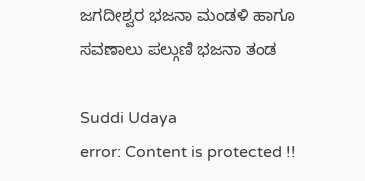ಜಗದೀಶ್ವರ ಭಜನಾ ಮಂಡಳಿ ಹಾಗೂ ಸವಣಾಲು ಪಲ್ಗುಣಿ ಭಜನಾ ತಂಡ

Suddi Udaya
error: Content is protected !!